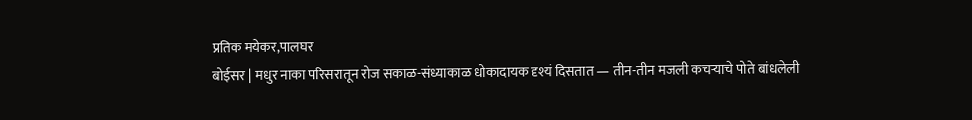प्रतिक मयेकर,पालघर
बोईसर | मधुर नाका परिसरातून रोज सकाळ-संध्याकाळ धोकादायक दृश्यं दिसतात — तीन-तीन मजली कचऱ्याचे पोते बांधलेली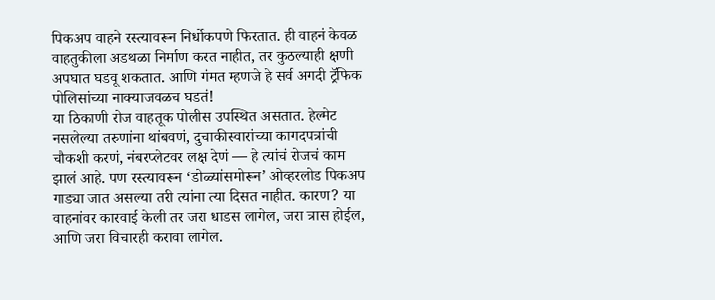पिकअप वाहने रस्त्यावरून निर्धोकपणे फिरतात. ही वाहनं केवळ वाहतुकीला अडथळा निर्माण करत नाहीत, तर कुठल्याही क्षणी अपघात घडवू शकतात. आणि गंमत म्हणजे हे सर्व अगदी ट्रॅफिक पोलिसांच्या नाक्याजवळच घडतं!
या ठिकाणी रोज वाहतूक पोलीस उपस्थित असतात. हेल्मेट नसलेल्या तरुणांना थांबवणं, दुचाकीस्वारांच्या कागदपत्रांची चौकशी करणं, नंबरप्लेटवर लक्ष देणं — हे त्यांचं रोजचं काम झालं आहे. पण रस्त्यावरून ‘डोळ्यांसमोरून’ ओव्हरलोड पिकअप गाड्या जात असल्या तरी त्यांना त्या दिसत नाहीत. कारण? या वाहनांवर कारवाई केली तर जरा धाडस लागेल, जरा त्रास होईल, आणि जरा विचारही करावा लागेल.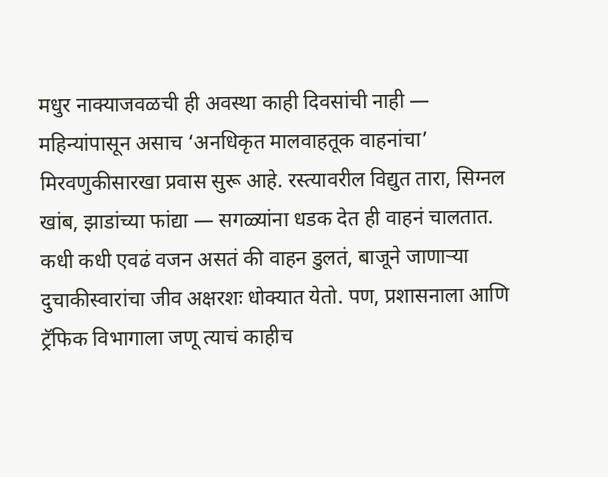मधुर नाक्याजवळची ही अवस्था काही दिवसांची नाही — महिन्यांपासून असाच ‘अनधिकृत मालवाहतूक वाहनांचा’ मिरवणुकीसारखा प्रवास सुरू आहे. रस्त्यावरील विद्युत तारा, सिग्नल खांब, झाडांच्या फांद्या — सगळ्यांना धडक देत ही वाहनं चालतात. कधी कधी एवढं वजन असतं की वाहन डुलतं, बाजूने जाणाऱ्या दुचाकीस्वारांचा जीव अक्षरशः धोक्यात येतो. पण, प्रशासनाला आणि ट्रॅफिक विभागाला जणू त्याचं काहीच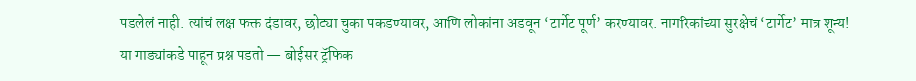पडलेलं नाही. त्यांचं लक्ष फक्त दंडावर, छोट्या चुका पकडण्यावर, आणि लोकांना अडवून ‘टार्गेट पूर्ण’ करण्यावर. नागरिकांच्या सुरक्षेचं ‘टार्गेट’ मात्र शून्य!
या गाड्यांकडे पाहून प्रश्न पडतो — बोईसर ट्रॅफिक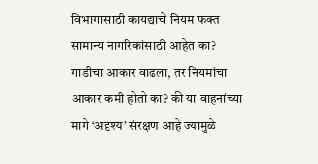विभागासाठी कायद्याचे नियम फक्त सामान्य नागरिकांसाठी आहेत का? गाडीचा आकार वाढला, तर नियमांचा आकार कमी होतो का? की या वाहनांच्या मागे ‘अदृश्य’ संरक्षण आहे ज्यामुळे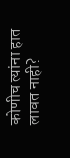कोणीच त्यांना हात लावत नाही?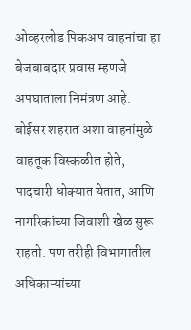ओव्हरलोड पिकअप वाहनांचा हा बेजबाबदार प्रवास म्हणजे अपघाताला निमंत्रण आहे. बोईसर शहरात अशा वाहनांमुळे वाहतूक विस्कळीत होते, पादचारी धोक्यात येतात, आणि नागरिकांच्या जिवाशी खेळ सुरू राहतो. पण तरीही विभागातील अधिकाऱ्यांच्या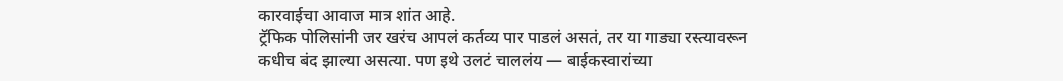कारवाईचा आवाज मात्र शांत आहे.
ट्रॅफिक पोलिसांनी जर खरंच आपलं कर्तव्य पार पाडलं असतं, तर या गाड्या रस्त्यावरून कधीच बंद झाल्या असत्या. पण इथे उलटं चाललंय — बाईकस्वारांच्या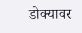डोक्यावर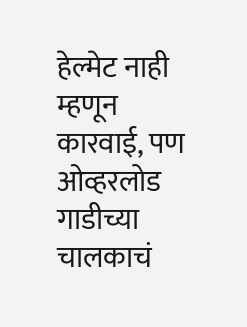हेल्मेट नाही म्हणून कारवाई, पण ओव्हरलोड गाडीच्या चालकाचं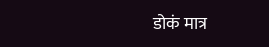डोकं मात्र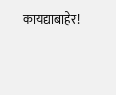कायद्याबाहेर!